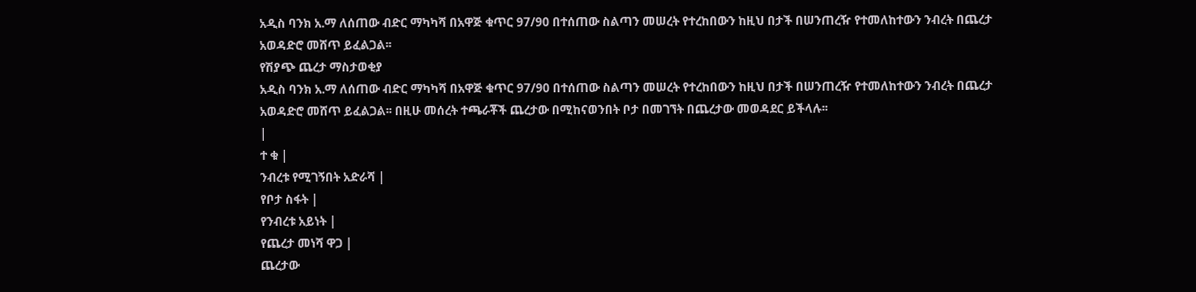አዲስ ባንክ አ.ማ ለሰጠው ብድር ማካካሻ በአዋጅ ቁጥር 97/90 በተሰጠው ስልጣን መሠረት የተረከበውን ከዚህ በታች በሠንጠረዥ የተመለከተውን ንብረት በጨረታ አወዳድሮ መሸጥ ይፈልጋል፡፡
የሽያጭ ጨረታ ማስታወቂያ
አዲስ ባንክ አ.ማ ለሰጠው ብድር ማካካሻ በአዋጅ ቁጥር 97/90 በተሰጠው ስልጣን መሠረት የተረከበውን ከዚህ በታች በሠንጠረዥ የተመለከተውን ንብረት በጨረታ አወዳድሮ መሸጥ ይፈልጋል፡፡ በዚሁ መሰረት ተጫራቾች ጨረታው በሚከናወንበት ቦታ በመገኘት በጨረታው መወዳደር ይችላሉ፡፡
|
ተ ቁ |
ንብረቱ የሚገኝበት አድራሻ |
የቦታ ስፋት |
የንብረቱ አይነት |
የጨረታ መነሻ ዋጋ |
ጨረታው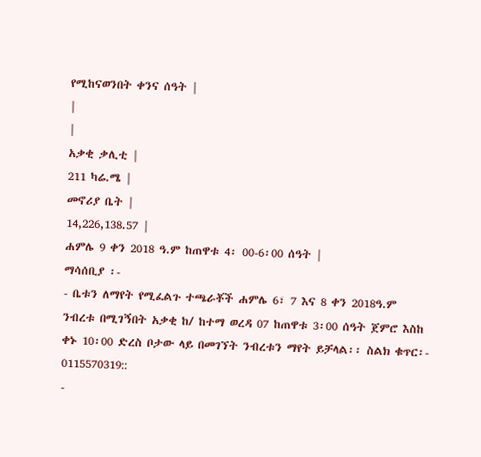የሚከናወንበት ቀንና ሰዓት |
|
|
አቃቂ ቃሊቲ |
211 ካሬ.ሜ |
መኖሪያ ቤት |
14,226,138.57 |
ሐምሌ 9 ቀን 2018 ዓ.ም ከጠዋቱ 4፡ 00-6፡00 ሰዓት |
ማሳሰቢያ ፡-
- ቤቱን ለማየት የሚፈልጉ ተጫራቾች ሐምሌ 6፣ 7 እና 8 ቀን 2018ዓ.ም ንብረቱ በሚገኝበት አቃቂ ከ/ ከተማ ወረዳ 07 ከጠዋቱ 3፡00 ሰዓት ጀምሮ እስከ ቀኑ 10፡00 ድረስ ቦታው ላይ በመገኘት ንብረቱን ማየት ይቻላል፡፡ ስልክ ቁጥር፡- 0115570319::
-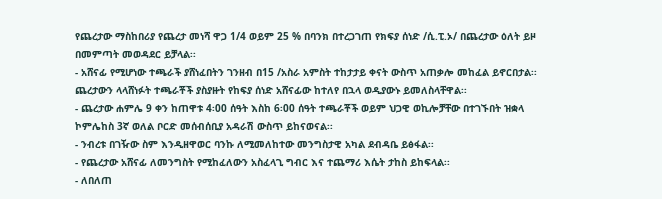የጨረታው ማስከበሪያ የጨረታ መነሻ ዋጋ 1/4 ወይም 25 % በባንክ በተረጋገጠ የክፍያ ሰነድ /ሲ.ፒ.ኦ/ በጨረታው ዕለት ይዞ በመምጣት መወዳደር ይቻላል፡፡
- አሸናፊ የሚሆነው ተጫራች ያሸነፈበትን ገንዘብ በ15 /አስራ አምስት ተከታታይ ቀናት ውስጥ አጠቃሎ መከፈል ይኖርበታል፡፡ ጨረታውን ላላሸነፉት ተጫራቾች ያስያዙት የከፍያ ሰነድ አሸናፊው ከተለየ በኋላ ወዲያውኑ ይመለስላቸዋል፡፡
- ጨረታው ሐምሌ 9 ቀን ከጠዋቱ 4፡00 ሰዓት እስከ 6፡00 ሰዓት ተጫራቾች ወይም ህጋዊ ወኪሎቻቸው በተገኙበት ዝቋላ ኮምሌከስ 3ኛ ወለል ቦርድ መሰብሰቢያ አዳራሽ ውስጥ ይከናወናል፡፡
- ንብረቱ በገዥው ስም እንዲዘዋወር ባንኩ ለሚመለከተው መንግስታዊ አካል ደብዳቤ ይፅፋል፡፡
- የጨረታው አሸናፊ ለመንግስት የሚከፈለውን አስፈላጊ ግብር እና ተጨማሪ እሴት ታከስ ይከፍላል፡፡
- ለበለጠ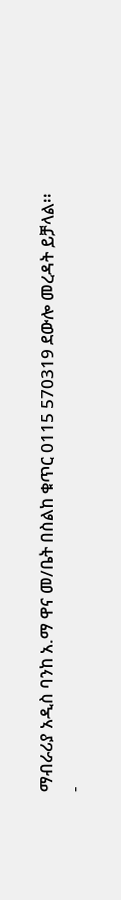ማብራሪያ አዲስ ባንከ አ.ማ ዋና መ/ቤት በስልከ ቁጥር 0115 570319 ደውሎ መረዳት ይቻላል፡፡
-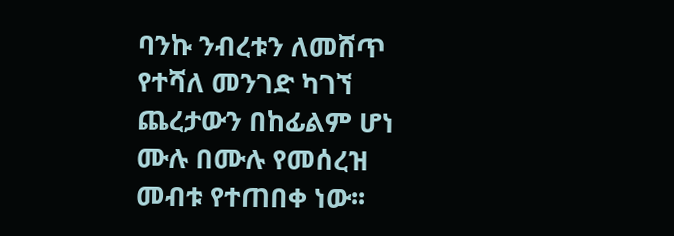ባንኩ ንብረቱን ለመሸጥ የተሻለ መንገድ ካገኘ ጨረታውን በከፊልም ሆነ ሙሉ በሙሉ የመሰረዝ መብቱ የተጠበቀ ነው፡፡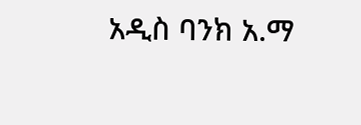አዲስ ባንክ አ.ማ